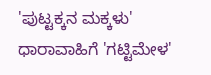'ಪುಟ್ಟಕ್ಕನ ಮಕ್ಕಳು' ಧಾರಾವಾಹಿಗೆ 'ಗಟ್ಟಿಮೇಳ'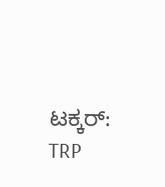ಟಕ್ಕರ್: TRP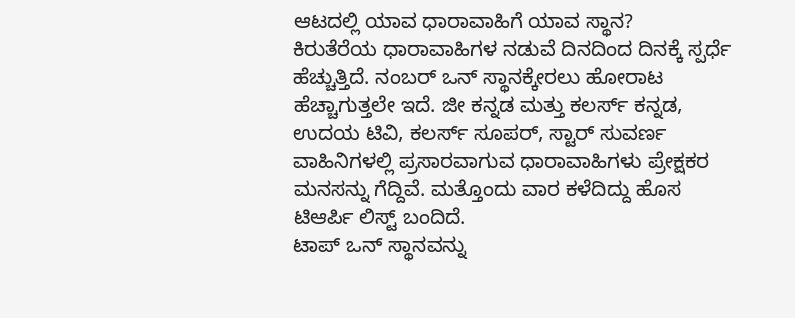ಆಟದಲ್ಲಿ ಯಾವ ಧಾರಾವಾಹಿಗೆ ಯಾವ ಸ್ಥಾನ?
ಕಿರುತೆರೆಯ ಧಾರಾವಾಹಿಗಳ ನಡುವೆ ದಿನದಿಂದ ದಿನಕ್ಕೆ ಸ್ಪರ್ಧೆ ಹೆಚ್ಚುತ್ತಿದೆ. ನಂಬರ್ ಒನ್ ಸ್ಥಾನಕ್ಕೇರಲು ಹೋರಾಟ ಹೆಚ್ಚಾಗುತ್ತಲೇ ಇದೆ. ಜೀ ಕನ್ನಡ ಮತ್ತು ಕಲರ್ಸ್ ಕನ್ನಡ, ಉದಯ ಟಿವಿ, ಕಲರ್ಸ್ ಸೂಪರ್, ಸ್ಟಾರ್ ಸುವರ್ಣ ವಾಹಿನಿಗಳಲ್ಲಿ ಪ್ರಸಾರವಾಗುವ ಧಾರಾವಾಹಿಗಳು ಪ್ರೇಕ್ಷಕರ ಮನಸನ್ನು ಗೆದ್ದಿವೆ. ಮತ್ತೊಂದು ವಾರ ಕಳೆದಿದ್ದು ಹೊಸ ಟಿಆರ್ಪಿ ಲಿಸ್ಟ್ ಬಂದಿದೆ.
ಟಾಪ್ ಒನ್ ಸ್ಥಾನವನ್ನು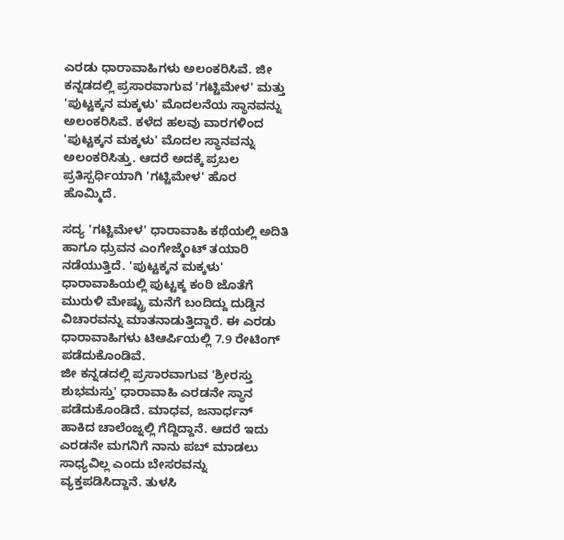ಎರಡು ಧಾರಾವಾಹಿಗಳು ಅಲಂಕರಿಸಿವೆ. ಜೀ ಕನ್ನಡದಲ್ಲಿ ಪ್ರಸಾರವಾಗುವ 'ಗಟ್ಟಿಮೇಳ' ಮತ್ತು 'ಪುಟ್ಟಕ್ಕನ ಮಕ್ಕಳು' ಮೊದಲನೆಯ ಸ್ಥಾನವನ್ನು ಅಲಂಕರಿಸಿವೆ. ಕಳೆದ ಹಲವು ವಾರಗಳಿಂದ 'ಪುಟ್ಟಕ್ಕನ ಮಕ್ಕಳು' ಮೊದಲ ಸ್ಥಾನವನ್ನು ಅಲಂಕರಿಸಿತ್ತು. ಆದರೆ ಅದಕ್ಕೆ ಪ್ರಬಲ ಪ್ರತಿಸ್ಪರ್ಧಿಯಾಗಿ 'ಗಟ್ಟಿಮೇಳ' ಹೊರ ಹೊಮ್ಮಿದೆ.

ಸದ್ಯ 'ಗಟ್ಟಿಮೇಳ' ಧಾರಾವಾಹಿ ಕಥೆಯಲ್ಲಿ ಅದಿತಿ ಹಾಗೂ ಧ್ರುವನ ಎಂಗೇಜ್ಮೆಂಟ್ ತಯಾರಿ ನಡೆಯುತ್ತಿದೆ. 'ಪುಟ್ಟಕ್ಕನ ಮಕ್ಕಳು' ಧಾರಾವಾಹಿಯಲ್ಲಿ ಪುಟ್ಟಕ್ಕ ಕಂಠಿ ಜೊತೆಗೆ ಮುರುಳಿ ಮೇಷ್ಟ್ರು ಮನೆಗೆ ಬಂದಿದ್ದು ದುಡ್ಡಿನ ವಿಚಾರವನ್ನು ಮಾತನಾಡುತ್ತಿದ್ದಾರೆ. ಈ ಎರಡು ಧಾರಾವಾಹಿಗಳು ಟಿಆರ್ಪಿಯಲ್ಲಿ 7.9 ರೇಟಿಂಗ್ ಪಡೆದುಕೊಂಡಿವೆ.
ಜೀ ಕನ್ನಡದಲ್ಲಿ ಪ್ರಸಾರವಾಗುವ 'ಶ್ರೀರಸ್ತು ಶುಭಮಸ್ತು' ಧಾರಾವಾಹಿ ಎರಡನೇ ಸ್ಥಾನ ಪಡೆದುಕೊಂಡಿದೆ. ಮಾಧವ, ಜನಾರ್ಧನ್ ಹಾಕಿದ ಚಾಲೆಂಜ್ನಲ್ಲಿ ಗೆದ್ದಿದ್ದಾನೆ. ಆದರೆ ಇದು ಎರಡನೇ ಮಗನಿಗೆ ನಾನು ಪಬ್ ಮಾಡಲು ಸಾಧ್ಯವಿಲ್ಲ ಎಂದು ಬೇಸರವನ್ನು ವ್ಯಕ್ತಪಡಿಸಿದ್ದಾನೆ. ತುಳಸಿ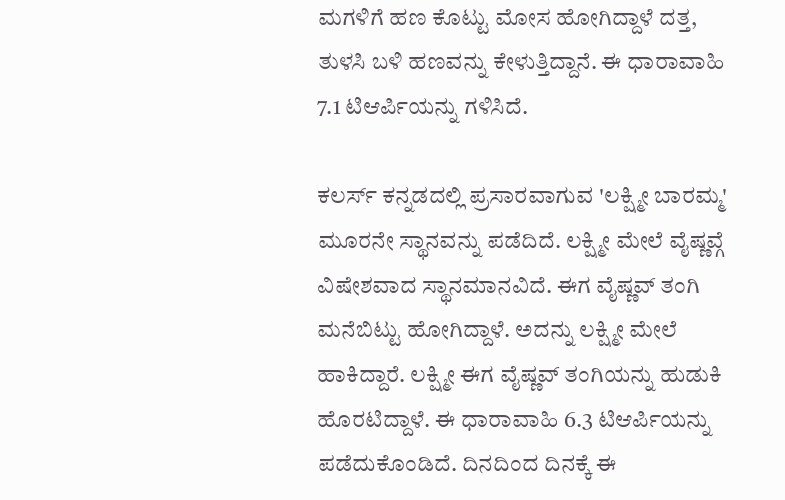ಮಗಳಿಗೆ ಹಣ ಕೊಟ್ಟು ಮೋಸ ಹೋಗಿದ್ದಾಳೆ ದತ್ತ, ತುಳಸಿ ಬಳಿ ಹಣವನ್ನು ಕೇಳುತ್ತಿದ್ದಾನೆ. ಈ ಧಾರಾವಾಹಿ 7.1 ಟಿಆರ್ಪಿಯನ್ನು ಗಳಿಸಿದೆ.

ಕಲರ್ಸ್ ಕನ್ನಡದಲ್ಲಿ ಪ್ರಸಾರವಾಗುವ 'ಲಕ್ಷ್ಮೀ ಬಾರಮ್ಮ' ಮೂರನೇ ಸ್ಥಾನವನ್ನು ಪಡೆದಿದೆ. ಲಕ್ಷ್ಮೀ ಮೇಲೆ ವೈಷ್ಣವ್ಗೆ ವಿಷೇಶವಾದ ಸ್ಥಾನಮಾನವಿದೆ. ಈಗ ವೈಷ್ಣವ್ ತಂಗಿ ಮನೆಬಿಟ್ಟು ಹೋಗಿದ್ದಾಳೆ. ಅದನ್ನು ಲಕ್ಷ್ಮೀ ಮೇಲೆ ಹಾಕಿದ್ದಾರೆ. ಲಕ್ಷ್ಮೀ ಈಗ ವೈಷ್ಣವ್ ತಂಗಿಯನ್ನು ಹುಡುಕಿ ಹೊರಟಿದ್ದಾಳೆ. ಈ ಧಾರಾವಾಹಿ 6.3 ಟಿಆರ್ಪಿಯನ್ನು ಪಡೆದುಕೊಂಡಿದೆ. ದಿನದಿಂದ ದಿನಕ್ಕೆ ಈ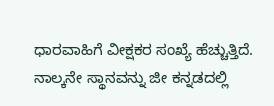ಧಾರವಾಹಿಗೆ ವೀಕ್ಷಕರ ಸಂಖ್ಯೆ ಹೆಚ್ಚುತ್ತಿದೆ.
ನಾಲ್ಕನೇ ಸ್ಥಾನವನ್ನು ಜೀ ಕನ್ನಡದಲ್ಲಿ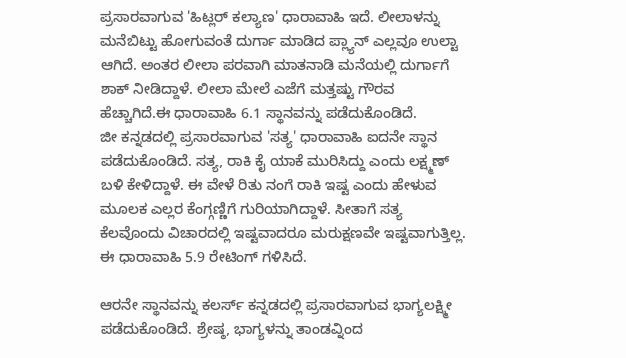ಪ್ರಸಾರವಾಗುವ 'ಹಿಟ್ಲರ್ ಕಲ್ಯಾಣ' ಧಾರಾವಾಹಿ ಇದೆ. ಲೀಲಾಳನ್ನು ಮನೆಬಿಟ್ಟು ಹೋಗುವಂತೆ ದುರ್ಗಾ ಮಾಡಿದ ಪ್ಲ್ಯಾನ್ ಎಲ್ಲವೂ ಉಲ್ಟಾ ಆಗಿದೆ. ಅಂತರ ಲೀಲಾ ಪರವಾಗಿ ಮಾತನಾಡಿ ಮನೆಯಲ್ಲಿ ದುರ್ಗಾಗೆ ಶಾಕ್ ನೀಡಿದ್ದಾಳೆ. ಲೀಲಾ ಮೇಲೆ ಎಜೆಗೆ ಮತ್ತಷ್ಟು ಗೌರವ ಹೆಚ್ಚಾಗಿದೆ.ಈ ಧಾರಾವಾಹಿ 6.1 ಸ್ಥಾನವನ್ನು ಪಡೆದುಕೊಂಡಿದೆ.
ಜೀ ಕನ್ನಡದಲ್ಲಿ ಪ್ರಸಾರವಾಗುವ 'ಸತ್ಯ' ಧಾರಾವಾಹಿ ಐದನೇ ಸ್ಥಾನ ಪಡೆದುಕೊಂಡಿದೆ. ಸತ್ಯ, ರಾಕಿ ಕೈ ಯಾಕೆ ಮುರಿಸಿದ್ದು ಎಂದು ಲಕ್ಷ್ಮಣ್ ಬಳಿ ಕೇಳಿದ್ದಾಳೆ. ಈ ವೇಳೆ ರಿತು ನಂಗೆ ರಾಕಿ ಇಷ್ಟ ಎಂದು ಹೇಳುವ ಮೂಲಕ ಎಲ್ಲರ ಕೆಂಗ್ಗಣ್ಣಿಗೆ ಗುರಿಯಾಗಿದ್ದಾಳೆ. ಸೀತಾಗೆ ಸತ್ಯ ಕೆಲವೊಂದು ವಿಚಾರದಲ್ಲಿ ಇಷ್ಟವಾದರೂ ಮರುಕ್ಷಣವೇ ಇಷ್ಟವಾಗುತ್ತಿಲ್ಲ. ಈ ಧಾರಾವಾಹಿ 5.9 ರೇಟಿಂಗ್ ಗಳಿಸಿದೆ.

ಆರನೇ ಸ್ಥಾನವನ್ನು ಕಲರ್ಸ್ ಕನ್ನಡದಲ್ಲಿ ಪ್ರಸಾರವಾಗುವ ಭಾಗ್ಯಲಕ್ಷ್ಮೀ ಪಡೆದುಕೊಂಡಿದೆ. ಶ್ರೇಷ್ಠ, ಭಾಗ್ಯಳನ್ನು ತಾಂಡವ್ನಿಂದ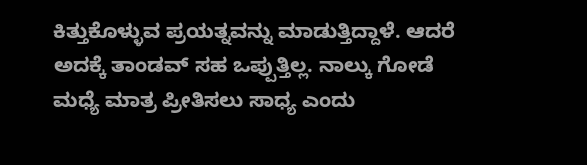ಕಿತ್ತುಕೊಳ್ಳುವ ಪ್ರಯತ್ನವನ್ನು ಮಾಡುತ್ತಿದ್ದಾಳೆ. ಆದರೆ ಅದಕ್ಕೆ ತಾಂಡವ್ ಸಹ ಒಪ್ಪುತ್ತಿಲ್ಲ. ನಾಲ್ಕು ಗೋಡೆ ಮಧ್ಯೆ ಮಾತ್ರ ಪ್ರೀತಿಸಲು ಸಾಧ್ಯ ಎಂದು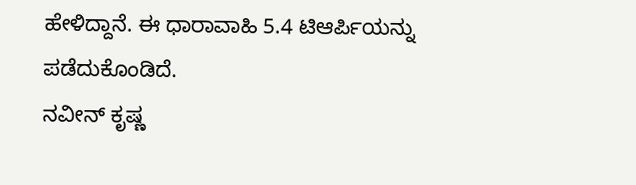ಹೇಳಿದ್ದಾನೆ. ಈ ಧಾರಾವಾಹಿ 5.4 ಟಿಆರ್ಪಿಯನ್ನು ಪಡೆದುಕೊಂಡಿದೆ.
ನವೀನ್ ಕೃಷ್ಣ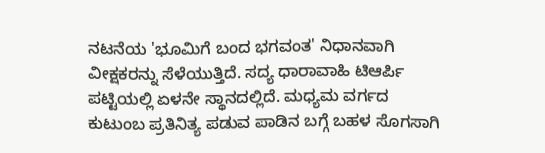ನಟನೆಯ 'ಭೂಮಿಗೆ ಬಂದ ಭಗವಂತ' ನಿಧಾನವಾಗಿ ವೀಕ್ಷಕರನ್ನು ಸೆಳೆಯುತ್ತಿದೆ. ಸದ್ಯ ಧಾರಾವಾಹಿ ಟಿಆರ್ಪಿ ಪಟ್ಟಿಯಲ್ಲಿ ಏಳನೇ ಸ್ಥಾನದಲ್ಲಿದೆ. ಮಧ್ಯಮ ವರ್ಗದ ಕುಟುಂಬ ಪ್ರತಿನಿತ್ಯ ಪಡುವ ಪಾಡಿನ ಬಗ್ಗೆ ಬಹಳ ಸೊಗಸಾಗಿ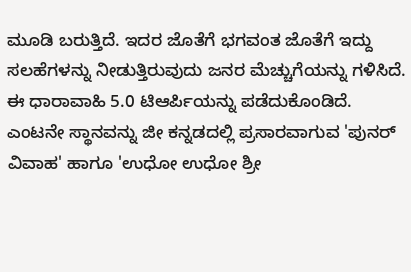ಮೂಡಿ ಬರುತ್ತಿದೆ. ಇದರ ಜೊತೆಗೆ ಭಗವಂತ ಜೊತೆಗೆ ಇದ್ದು ಸಲಹೆಗಳನ್ನು ನೀಡುತ್ತಿರುವುದು ಜನರ ಮೆಚ್ಚುಗೆಯನ್ನು ಗಳಿಸಿದೆ. ಈ ಧಾರಾವಾಹಿ 5.0 ಟಿಆರ್ಪಿಯನ್ನು ಪಡೆದುಕೊಂಡಿದೆ.
ಎಂಟನೇ ಸ್ಥಾನವನ್ನು ಜೀ ಕನ್ನಡದಲ್ಲಿ ಪ್ರಸಾರವಾಗುವ 'ಪುನರ್ ವಿವಾಹ' ಹಾಗೂ 'ಉಧೋ ಉಧೋ ಶ್ರೀ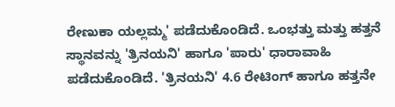ರೇಣುಕಾ ಯಲ್ಲಮ್ಮ' ಪಡೆದುಕೊಂಡಿದೆ. ಒಂಭತ್ತು ಮತ್ತು ಹತ್ತನೆ ಸ್ಥಾನವನ್ನು 'ತ್ರಿನಯನಿ' ಹಾಗೂ 'ಪಾರು' ಧಾರಾವಾಹಿ ಪಡೆದುಕೊಂಡಿದೆ. 'ತ್ರಿನಯನಿ' 4.6 ರೇಟಿಂಗ್ ಹಾಗೂ ಹತ್ತನೇ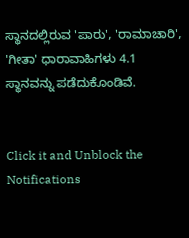ಸ್ಥಾನದಲ್ಲಿರುವ 'ಪಾರು', 'ರಾಮಾಚಾರಿ', 'ಗೀತಾ' ಧಾರಾವಾಹಿಗಳು 4.1 ಸ್ಥಾನವನ್ನು ಪಡೆದುಕೊಂಡಿವೆ.


Click it and Unblock the Notifications